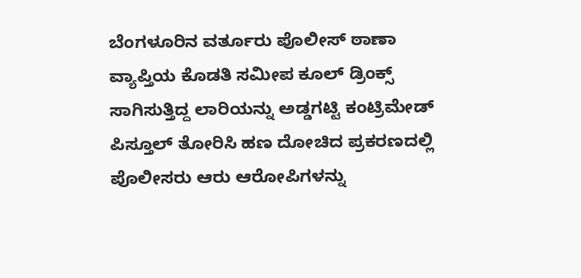ಬೆಂಗಳೂರಿನ ವರ್ತೂರು ಪೊಲೀಸ್ ಠಾಣಾ ವ್ಯಾಪ್ತಿಯ ಕೊಡತಿ ಸಮೀಪ ಕೂಲ್ ಡ್ರಿಂಕ್ಸ್ ಸಾಗಿಸುತ್ತಿದ್ದ ಲಾರಿಯನ್ನು ಅಡ್ಡಗಟ್ಟಿ ಕಂಟ್ರಿಮೇಡ್ ಪಿಸ್ತೂಲ್ ತೋರಿಸಿ ಹಣ ದೋಚಿದ ಪ್ರಕರಣದಲ್ಲಿ ಪೊಲೀಸರು ಆರು ಆರೋಪಿಗಳನ್ನು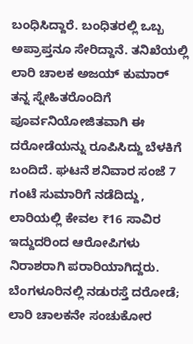ಬಂಧಿಸಿದ್ದಾರೆ. ಬಂಧಿತರಲ್ಲಿ ಒಬ್ಬ ಅಪ್ರಾಪ್ತನೂ ಸೇರಿದ್ದಾನೆ. ತನಿಖೆಯಲ್ಲಿ ಲಾರಿ ಚಾಲಕ ಅಜಯ್ ಕುಮಾರ್ ತನ್ನ ಸ್ನೇಹಿತರೊಂದಿಗೆ ಪೂರ್ವನಿಯೋಜಿತವಾಗಿ ಈ ದರೋಡೆಯನ್ನು ರೂಪಿಸಿದ್ದು ಬೆಳಕಿಗೆ ಬಂದಿದೆ. ಘಟನೆ ಶನಿವಾರ ಸಂಜೆ 7 ಗಂಟೆ ಸುಮಾರಿಗೆ ನಡೆದಿದ್ದು, ಲಾರಿಯಲ್ಲಿ ಕೇವಲ ₹16 ಸಾವಿರ ಇದ್ದುದರಿಂದ ಆರೋಪಿಗಳು ನಿರಾಶರಾಗಿ ಪರಾರಿಯಾಗಿದ್ದರು.
ಬೆಂಗಳೂರಿನಲ್ಲಿ ನಡುರಸ್ತೆ ದರೋಡೆ; ಲಾರಿ ಚಾಲಕನೇ ಸಂಚುಕೋರ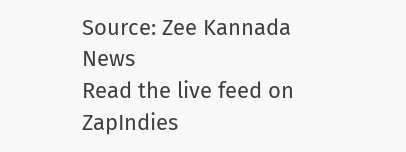Source: Zee Kannada News
Read the live feed on ZapIndies